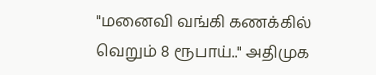"மனைவி வங்கி கணக்கில் வெறும் 8 ரூபாய்.." அதிமுக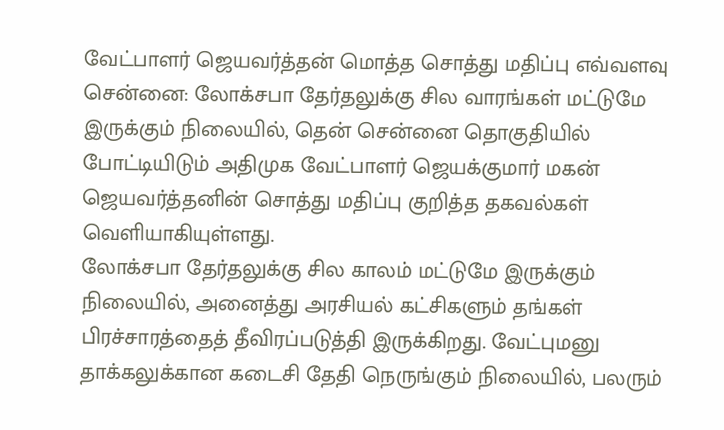வேட்பாளர் ஜெயவர்த்தன் மொத்த சொத்து மதிப்பு எவ்வளவு
சென்னை: லோக்சபா தேர்தலுக்கு சில வாரங்கள் மட்டுமே இருக்கும் நிலையில், தென் சென்னை தொகுதியில் போட்டியிடும் அதிமுக வேட்பாளர் ஜெயக்குமார் மகன் ஜெயவர்த்தனின் சொத்து மதிப்பு குறித்த தகவல்கள் வெளியாகியுள்ளது.
லோக்சபா தேர்தலுக்கு சில காலம் மட்டுமே இருக்கும் நிலையில், அனைத்து அரசியல் கட்சிகளும் தங்கள் பிரச்சாரத்தைத் தீவிரப்படுத்தி இருக்கிறது. வேட்புமனு தாக்கலுக்கான கடைசி தேதி நெருங்கும் நிலையில், பலரும்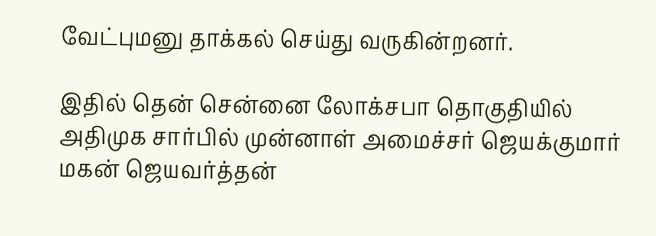வேட்புமனு தாக்கல் செய்து வருகின்றனர்.

இதில் தென் சென்னை லோக்சபா தொகுதியில் அதிமுக சார்பில் முன்னாள் அமைச்சர் ஜெயக்குமார் மகன் ஜெயவர்த்தன்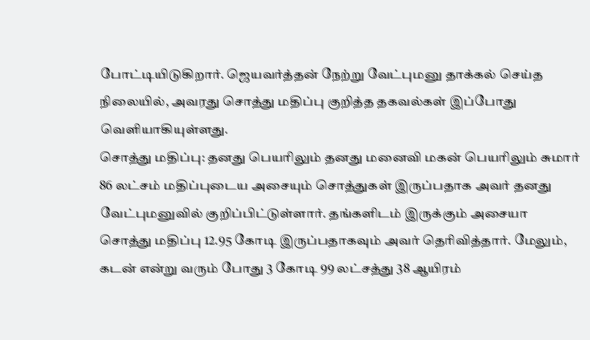போட்டியிடுகிறார். ஜெயவர்த்தன் நேற்று வேட்புமனு தாக்கல் செய்த நிலையில், அவரது சொத்து மதிப்பு குறித்த தகவல்கள் இப்போது வெளியாகியுள்ளது.
சொத்து மதிப்பு: தனது பெயரிலும் தனது மனைவி மகன் பெயரிலும் சுமார் 86 லட்சம் மதிப்புடைய அசையும் சொத்துகள் இருப்பதாக அவர் தனது வேட்புமனுவில் குறிப்பிட்டுள்ளார். தங்களிடம் இருக்கும் அசையா சொத்து மதிப்பு 12.95 கோடி இருப்பதாகவும் அவர் தெரிவித்தார். மேலும், கடன் என்று வரும் போது 3 கோடி 99 லட்சத்து 38 ஆயிரம்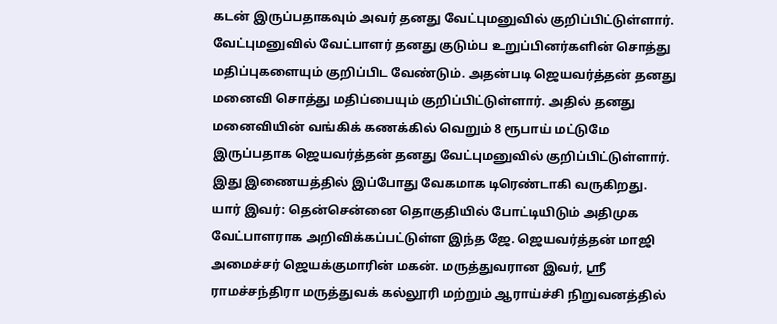கடன் இருப்பதாகவும் அவர் தனது வேட்புமனுவில் குறிப்பிட்டுள்ளார்.
வேட்புமனுவில் வேட்பாளர் தனது குடும்ப உறுப்பினர்களின் சொத்து மதிப்புகளையும் குறிப்பிட வேண்டும். அதன்படி ஜெயவர்த்தன் தனது மனைவி சொத்து மதிப்பையும் குறிப்பிட்டுள்ளார். அதில் தனது மனைவியின் வங்கிக் கணக்கில் வெறும் 8 ரூபாய் மட்டுமே இருப்பதாக ஜெயவர்த்தன் தனது வேட்புமனுவில் குறிப்பிட்டுள்ளார். இது இணையத்தில் இப்போது வேகமாக டிரெண்டாகி வருகிறது.
யார் இவர்: தென்சென்னை தொகுதியில் போட்டியிடும் அதிமுக வேட்பாளராக அறிவிக்கப்பட்டுள்ள இந்த ஜே. ஜெயவர்த்தன் மாஜி அமைச்சர் ஜெயக்குமாரின் மகன். மருத்துவரான இவர், ஸ்ரீ ராமச்சந்திரா மருத்துவக் கல்லூரி மற்றும் ஆராய்ச்சி நிறுவனத்தில்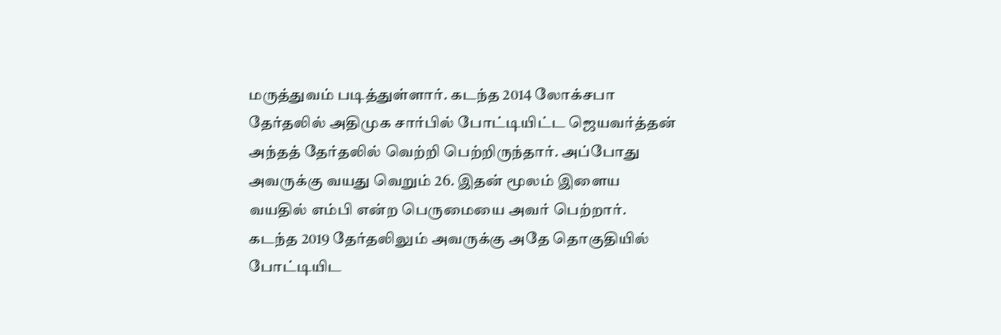மருத்துவம் படித்துள்ளார். கடந்த 2014 லோக்சபா தேர்தலில் அதிமுக சார்பில் போட்டியிட்ட ஜெயவர்த்தன் அந்தத் தேர்தலில் வெற்றி பெற்றிருந்தார். அப்போது அவருக்கு வயது வெறும் 26. இதன் மூலம் இளைய வயதில் எம்பி என்ற பெருமையை அவர் பெற்றார்.
கடந்த 2019 தேர்தலிலும் அவருக்கு அதே தொகுதியில் போட்டியிட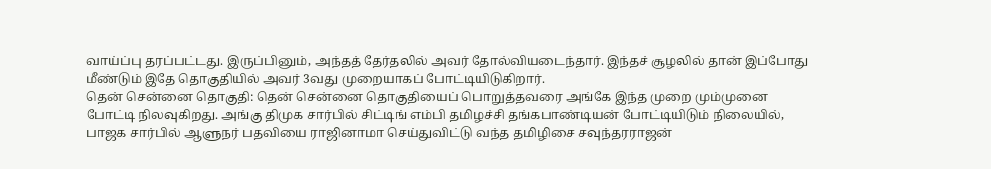வாய்ப்பு தரப்பட்டது. இருப்பினும், அந்தத் தேர்தலில் அவர் தோல்வியடைந்தார். இந்தச் சூழலில் தான் இப்போது மீண்டும் இதே தொகுதியில் அவர் 3வது முறையாகப் போட்டியிடுகிறார்.
தென் சென்னை தொகுதி: தென் சென்னை தொகுதியைப் பொறுத்தவரை அங்கே இந்த முறை மும்முனை போட்டி நிலவுகிறது. அங்கு திமுக சார்பில் சிட்டிங் எம்பி தமிழச்சி தங்கபாண்டியன் போட்டியிடும் நிலையில், பாஜக சார்பில் ஆளுநர் பதவியை ராஜினாமா செய்துவிட்டு வந்த தமிழிசை சவுந்தரராஜன்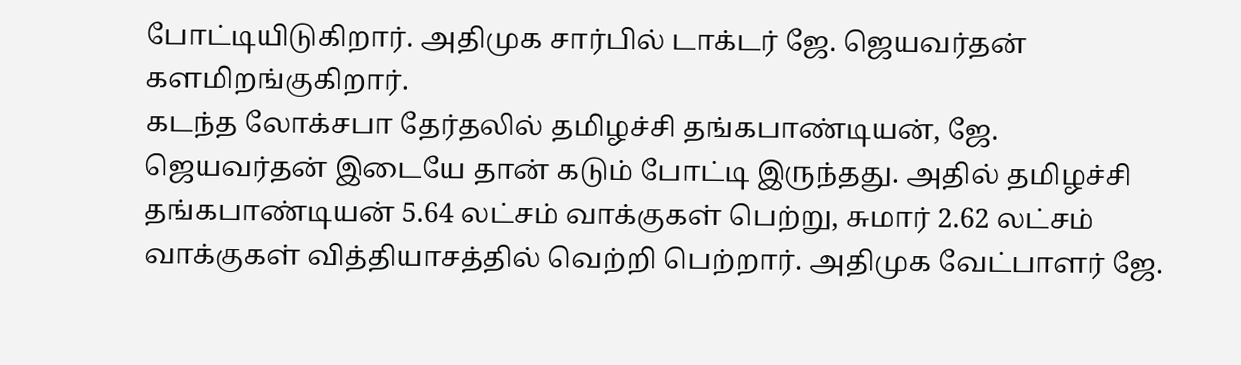போட்டியிடுகிறார். அதிமுக சார்பில் டாக்டர் ஜே. ஜெயவர்தன் களமிறங்குகிறார்.
கடந்த லோக்சபா தேர்தலில் தமிழச்சி தங்கபாண்டியன், ஜே. ஜெயவர்தன் இடையே தான் கடும் போட்டி இருந்தது. அதில் தமிழச்சி தங்கபாண்டியன் 5.64 லட்சம் வாக்குகள் பெற்று, சுமார் 2.62 லட்சம் வாக்குகள் வித்தியாசத்தில் வெற்றி பெற்றார். அதிமுக வேட்பாளர் ஜே.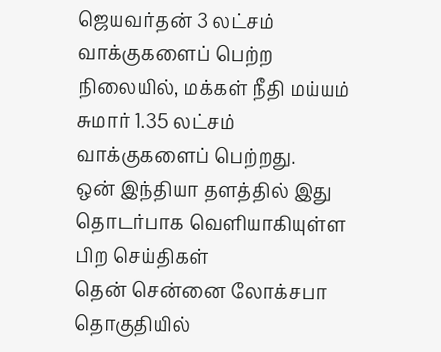ஜெயவர்தன் 3 லட்சம் வாக்குகளைப் பெற்ற நிலையில், மக்கள் நீதி மய்யம் சுமார் 1.35 லட்சம் வாக்குகளைப் பெற்றது.
ஒன் இந்தியா தளத்தில் இது தொடர்பாக வெளியாகியுள்ள பிற செய்திகள்
தென் சென்னை லோக்சபா தொகுதியில்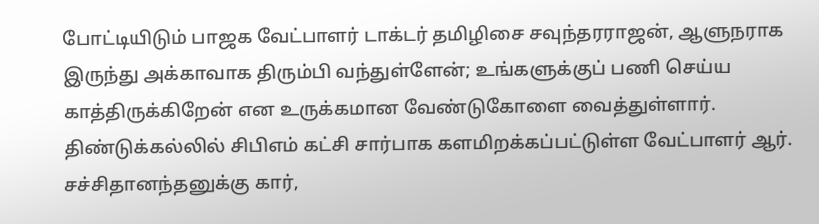போட்டியிடும் பாஜக வேட்பாளர் டாக்டர் தமிழிசை சவுந்தரராஜன், ஆளுநராக இருந்து அக்காவாக திரும்பி வந்துள்ளேன்; உங்களுக்குப் பணி செய்ய காத்திருக்கிறேன் என உருக்கமான வேண்டுகோளை வைத்துள்ளார்.
திண்டுக்கல்லில் சிபிஎம் கட்சி சார்பாக களமிறக்கப்பட்டுள்ள வேட்பாளர் ஆர். சச்சிதானந்தனுக்கு கார்,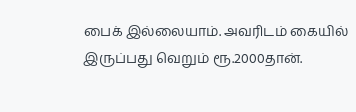பைக் இல்லையாம். அவரிடம் கையில் இருப்பது வெறும் ரூ.2000தான்.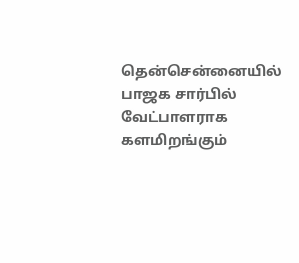தென்சென்னையில் பாஜக சார்பில் வேட்பாளராக களமிறங்கும்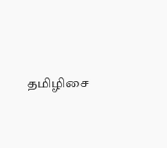தமிழிசை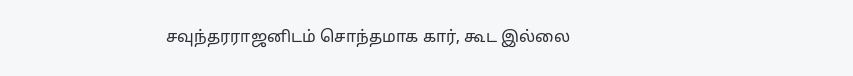சவுந்தரராஜனிடம் சொந்தமாக கார், கூட இல்லை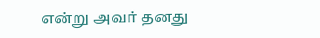என்று அவர் தனது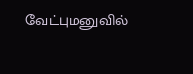வேட்புமனுவில்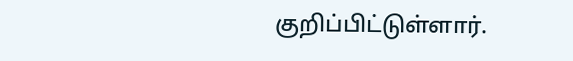குறிப்பிட்டுள்ளார்.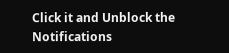Click it and Unblock the Notifications